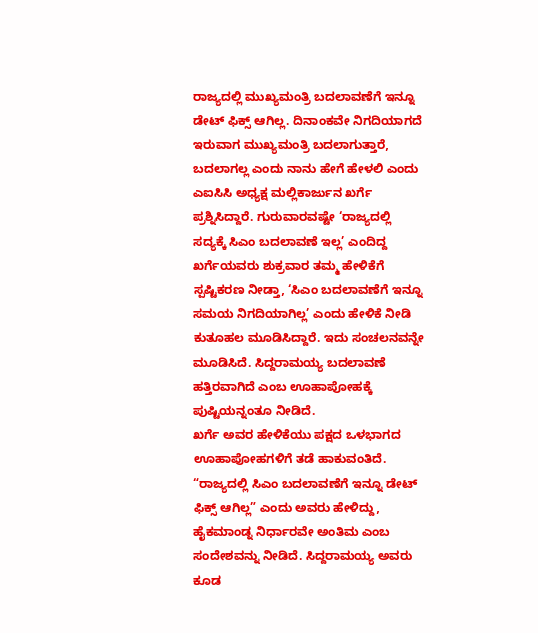ರಾಜ್ಯದಲ್ಲಿ ಮುಖ್ಯಮಂತ್ರಿ ಬದಲಾವಣೆಗೆ ಇನ್ನೂ ಡೇಟ್ ಫಿಕ್ಸ್ ಆಗಿಲ್ಲ. ದಿನಾಂಕವೇ ನಿಗದಿಯಾಗದೆ ಇರುವಾಗ ಮುಖ್ಯಮಂತ್ರಿ ಬದಲಾಗುತ್ತಾರೆ, ಬದಲಾಗಲ್ಲ ಎಂದು ನಾನು ಹೇಗೆ ಹೇಳಲಿ ಎಂದು ಎಐಸಿಸಿ ಅಧ್ಯಕ್ಷ ಮಲ್ಲಿಕಾರ್ಜುನ ಖರ್ಗೆ ಪ್ರಶ್ನಿಸಿದ್ದಾರೆ. ಗುರುವಾರವಷ್ಟೇ ‘ರಾಜ್ಯದಲ್ಲಿ ಸದ್ಯಕ್ಕೆ ಸಿಎಂ ಬದಲಾವಣೆ ಇಲ್ಲ’ ಎಂದಿದ್ದ ಖರ್ಗೆಯವರು ಶುಕ್ರವಾರ ತಮ್ಮ ಹೇಳಿಕೆಗೆ ಸ್ಪಷ್ಟಿಕರಣ ನೀಡ್ತಾ, ‘ಸಿಎಂ ಬದಲಾವಣೆಗೆ ಇನ್ನೂ ಸಮಯ ನಿಗದಿಯಾಗಿಲ್ಲ’ ಎಂದು ಹೇಳಿಕೆ ನೀಡಿ ಕುತೂಹಲ ಮೂಡಿಸಿದ್ದಾರೆ. ಇದು ಸಂಚಲನವನ್ನೇ ಮೂಡಿಸಿದೆ. ಸಿದ್ದರಾಮಯ್ಯ ಬದಲಾವಣೆ ಹತ್ತಿರವಾಗಿದೆ ಎಂಬ ಊಹಾಪೋಹಕ್ಕೆ ಪುಷ್ಟಿಯನ್ನಂತೂ ನೀಡಿದೆ.
ಖರ್ಗೆ ಅವರ ಹೇಳಿಕೆಯು ಪಕ್ಷದ ಒಳಭಾಗದ ಊಹಾಪೋಹಗಳಿಗೆ ತಡೆ ಹಾಕುವಂತಿದೆ. “ರಾಜ್ಯದಲ್ಲಿ ಸಿಎಂ ಬದಲಾವಣೆಗೆ ಇನ್ನೂ ಡೇಟ್ ಫಿಕ್ಸ್ ಆಗಿಲ್ಲ” ಎಂದು ಅವರು ಹೇಳಿದ್ದು, ಹೈಕಮಾಂಡ್ನ ನಿರ್ಧಾರವೇ ಅಂತಿಮ ಎಂಬ ಸಂದೇಶವನ್ನು ನೀಡಿದೆ. ಸಿದ್ದರಾಮಯ್ಯ ಅವರು ಕೂಡ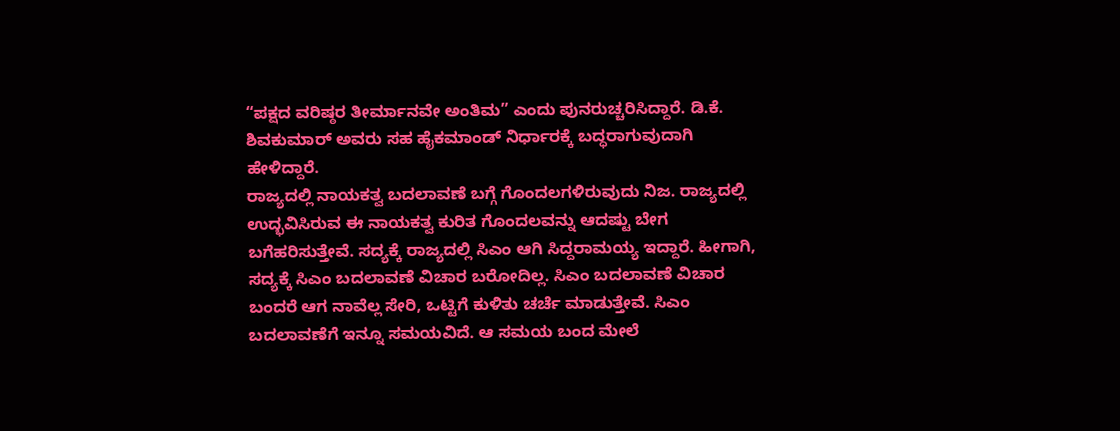“ಪಕ್ಷದ ವರಿಷ್ಠರ ತೀರ್ಮಾನವೇ ಅಂತಿಮ” ಎಂದು ಪುನರುಚ್ಚರಿಸಿದ್ದಾರೆ. ಡಿ.ಕೆ. ಶಿವಕುಮಾರ್ ಅವರು ಸಹ ಹೈಕಮಾಂಡ್ ನಿರ್ಧಾರಕ್ಕೆ ಬದ್ಧರಾಗುವುದಾಗಿ ಹೇಳಿದ್ದಾರೆ.
ರಾಜ್ಯದಲ್ಲಿ ನಾಯಕತ್ವ ಬದಲಾವಣೆ ಬಗ್ಗೆ ಗೊಂದಲಗಳಿರುವುದು ನಿಜ. ರಾಜ್ಯದಲ್ಲಿ ಉದ್ಭವಿಸಿರುವ ಈ ನಾಯಕತ್ವ ಕುರಿತ ಗೊಂದಲವನ್ನು ಆದಷ್ಟು ಬೇಗ ಬಗೆಹರಿಸುತ್ತೇವೆ. ಸದ್ಯಕ್ಕೆ ರಾಜ್ಯದಲ್ಲಿ ಸಿಎಂ ಆಗಿ ಸಿದ್ದರಾಮಯ್ಯ ಇದ್ದಾರೆ. ಹೀಗಾಗಿ, ಸದ್ಯಕ್ಕೆ ಸಿಎಂ ಬದಲಾವಣೆ ವಿಚಾರ ಬರೋದಿಲ್ಲ. ಸಿಎಂ ಬದಲಾವಣೆ ವಿಚಾರ ಬಂದರೆ ಆಗ ನಾವೆಲ್ಲ ಸೇರಿ, ಒಟ್ಟಿಗೆ ಕುಳಿತು ಚರ್ಚೆ ಮಾಡುತ್ತೇವೆ. ಸಿಎಂ ಬದಲಾವಣೆಗೆ ಇನ್ನೂ ಸಮಯವಿದೆ. ಆ ಸಮಯ ಬಂದ ಮೇಲೆ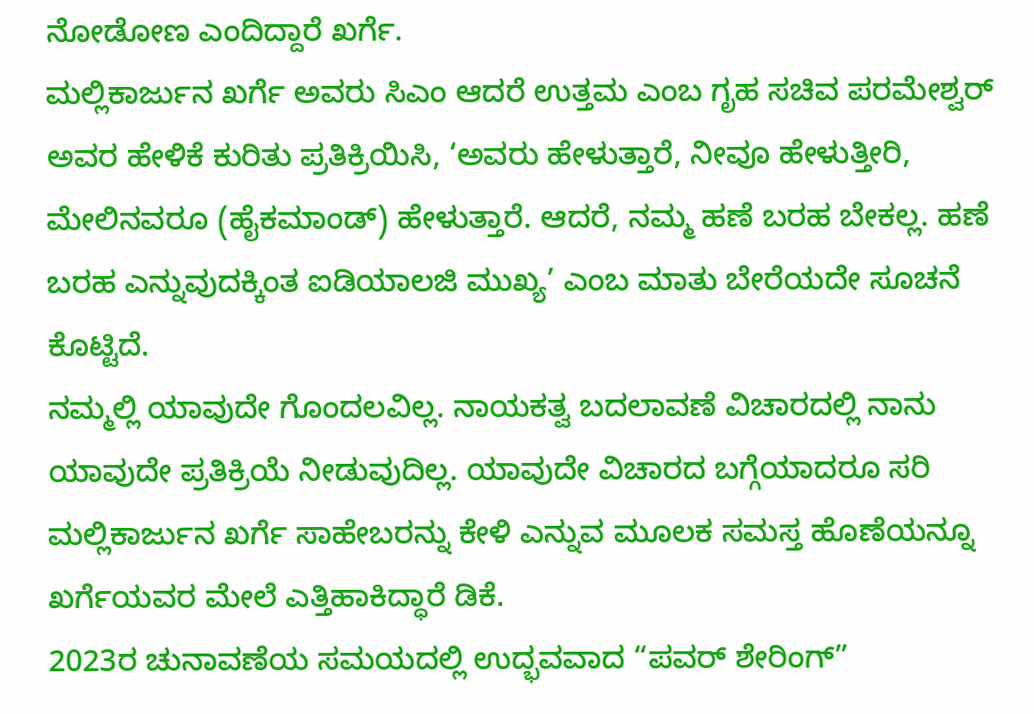ನೋಡೋಣ ಎಂದಿದ್ದಾರೆ ಖರ್ಗೆ.
ಮಲ್ಲಿಕಾರ್ಜುನ ಖರ್ಗೆ ಅವರು ಸಿಎಂ ಆದರೆ ಉತ್ತಮ ಎಂಬ ಗೃಹ ಸಚಿವ ಪರಮೇಶ್ವರ್ ಅವರ ಹೇಳಿಕೆ ಕುರಿತು ಪ್ರತಿಕ್ರಿಯಿಸಿ, ‘ಅವರು ಹೇಳುತ್ತಾರೆ, ನೀವೂ ಹೇಳುತ್ತೀರಿ, ಮೇಲಿನವರೂ (ಹೈಕಮಾಂಡ್) ಹೇಳುತ್ತಾರೆ. ಆದರೆ, ನಮ್ಮ ಹಣೆ ಬರಹ ಬೇಕಲ್ಲ. ಹಣೆ ಬರಹ ಎನ್ನುವುದಕ್ಕಿಂತ ಐಡಿಯಾಲಜಿ ಮುಖ್ಯ’ ಎಂಬ ಮಾತು ಬೇರೆಯದೇ ಸೂಚನೆ ಕೊಟ್ಟಿದೆ.
ನಮ್ಮಲ್ಲಿ ಯಾವುದೇ ಗೊಂದಲವಿಲ್ಲ. ನಾಯಕತ್ವ ಬದಲಾವಣೆ ವಿಚಾರದಲ್ಲಿ ನಾನು ಯಾವುದೇ ಪ್ರತಿಕ್ರಿಯೆ ನೀಡುವುದಿಲ್ಲ. ಯಾವುದೇ ವಿಚಾರದ ಬಗ್ಗೆಯಾದರೂ ಸರಿ ಮಲ್ಲಿಕಾರ್ಜುನ ಖರ್ಗೆ ಸಾಹೇಬರನ್ನು ಕೇಳಿ ಎನ್ನುವ ಮೂಲಕ ಸಮಸ್ತ ಹೊಣೆಯನ್ನೂ ಖರ್ಗೆಯವರ ಮೇಲೆ ಎತ್ತಿಹಾಕಿದ್ಧಾರೆ ಡಿಕೆ.
2023ರ ಚುನಾವಣೆಯ ಸಮಯದಲ್ಲಿ ಉದ್ಭವವಾದ “ಪವರ್ ಶೇರಿಂಗ್”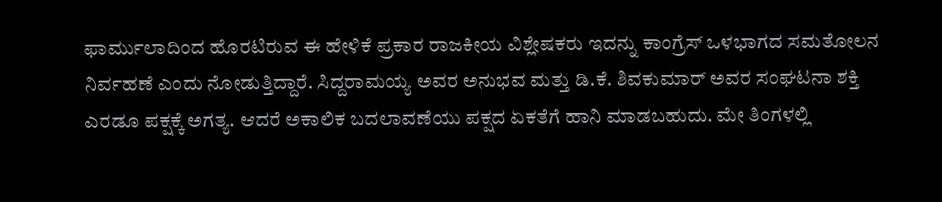ಫಾರ್ಮುಲಾದಿಂದ ಹೊರಟಿರುವ ಈ ಹೇಳಿಕೆ ಪ್ರಕಾರ ರಾಜಕೀಯ ವಿಶ್ಲೇಷಕರು ಇದನ್ನು ಕಾಂಗ್ರೆಸ್ ಒಳಭಾಗದ ಸಮತೋಲನ ನಿರ್ವಹಣೆ ಎಂದು ನೋಡುತ್ತಿದ್ದಾರೆ. ಸಿದ್ದರಾಮಯ್ಯ ಅವರ ಅನುಭವ ಮತ್ತು ಡಿ.ಕೆ. ಶಿವಕುಮಾರ್ ಅವರ ಸಂಘಟನಾ ಶಕ್ತಿ ಎರಡೂ ಪಕ್ಷಕ್ಕೆ ಅಗತ್ಯ. ಆದರೆ ಅಕಾಲಿಕ ಬದಲಾವಣೆಯು ಪಕ್ಷದ ಏಕತೆಗೆ ಹಾನಿ ಮಾಡಬಹುದು. ಮೇ ತಿಂಗಳಲ್ಲಿ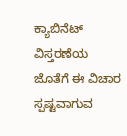ಕ್ಯಾಬಿನೆಟ್ ವಿಸ್ತರಣೆಯ ಜೊತೆಗೆ ಈ ವಿಚಾರ ಸ್ಪಷ್ಟವಾಗುವ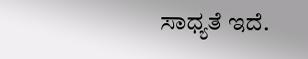ಸಾಧ್ಯತೆ ಇದೆ.